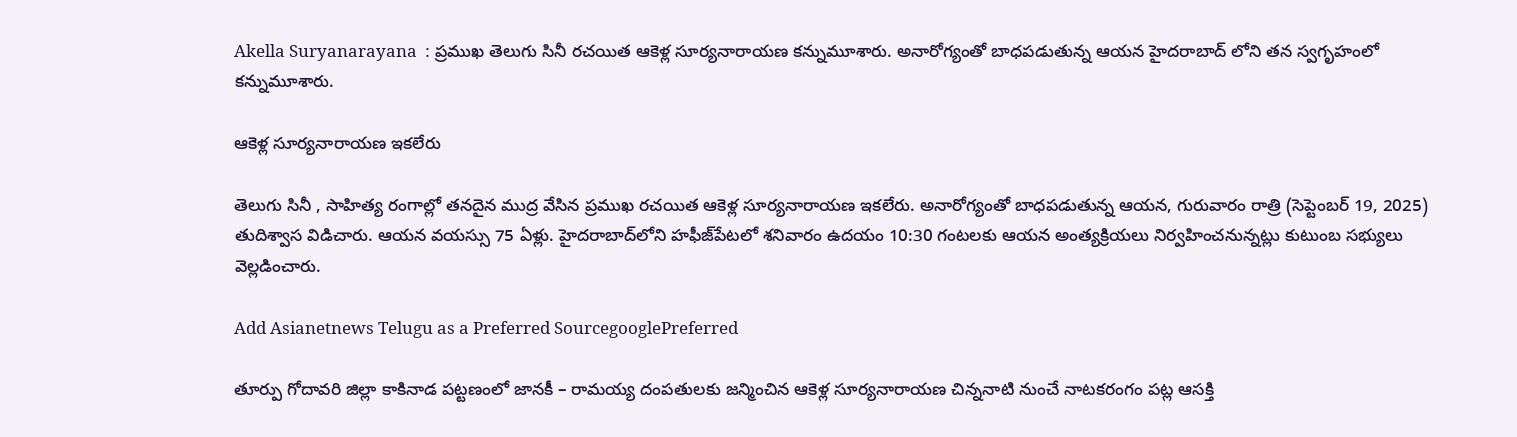Akella Suryanarayana  : ప్రముఖ తెలుగు సినీ రచయిత ఆకెళ్ల సూర్యనారాయణ కన్నుమూశారు. అనారోగ్యంతో బాధపడుతున్న ఆయన హైదరాబాద్ లోని తన స్వగృహంలో కన్నుమూశారు.

ఆకెళ్ల సూర్యనారాయణ ఇకలేరు

తెలుగు సినీ , సాహిత్య రంగాల్లో తనదైన ముద్ర వేసిన ప్రముఖ రచయిత ఆకెళ్ల సూర్యనారాయణ ఇకలేరు. అనారోగ్యంతో బాధపడుతున్న ఆయన, గురువారం రాత్రి (సెప్టెంబర్ 19, 2025) తుదిశ్వాస విడిచారు. ఆయన వయస్సు 75 ఏళ్లు. హైదరాబాద్‌లోని హఫీజ్‌పేటలో శనివారం ఉదయం 10:30 గంటలకు ఆయన అంత్యక్రియలు నిర్వహించనున్నట్లు కుటుంబ సభ్యులు వెల్లడించారు.

Add Asianetnews Telugu as a Preferred SourcegooglePreferred

తూర్పు గోదావరి జిల్లా కాకినాడ పట్టణంలో జానకీ – రామయ్య దంపతులకు జన్మించిన ఆకెళ్ల సూర్యనారాయణ చిన్ననాటి నుంచే నాటకరంగం పట్ల ఆసక్తి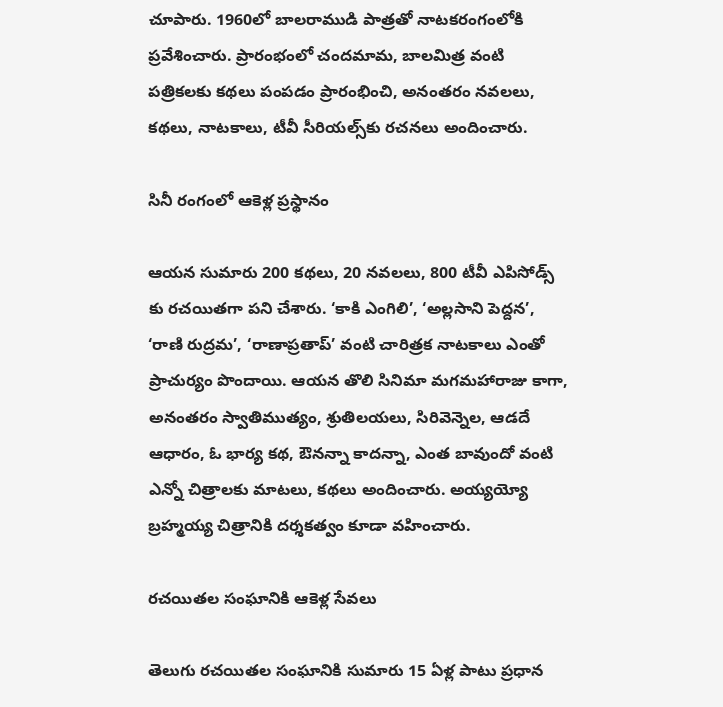చూపారు. 1960లో బాలరాముడి పాత్రతో నాటకరంగంలోకి ప్రవేశించారు. ప్రారంభంలో చందమామ, బాలమిత్ర వంటి పత్రికలకు కథలు పంపడం ప్రారంభించి, అనంతరం నవలలు, కథలు, నాటకాలు, టీవీ సీరియల్స్‌కు రచనలు అందించారు.

సినీ రంగంలో ఆకెళ్ల ప్రస్థానం

ఆయన సుమారు 200 కథలు, 20 నవలలు, 800 టీవీ ఎపిసోడ్స్ కు రచయితగా పని చేశారు. ‘కాకి ఎంగిలి’, ‘అల్లసాని పెద్దన’, ‘రాణి రుద్రమ’, ‘రాణాప్రతాప్’ వంటి చారిత్రక నాటకాలు ఎంతో ప్రాచుర్యం పొందాయి. ఆయన తొలి సినిమా మగమహారాజు కాగా, అనంతరం స్వాతిముత్యం, శ్రుతిలయలు, సిరివెన్నెల, ఆడదే ఆధారం, ఓ భార్య కథ, ఔనన్నా కాదన్నా, ఎంత బావుందో వంటి ఎన్నో చిత్రాలకు మాటలు, కథలు అందించారు. అయ్యయ్యో బ్రహ్మయ్య చిత్రానికి దర్శకత్వం కూడా వహించారు.

రచయితల సంఘానికి ఆకెళ్ల సేవలు

తెలుగు రచయితల సంఘానికి సుమారు 15 ఏళ్ల పాటు ప్రధాన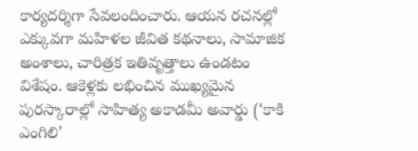కార్యదర్శిగా సేవలందించారు. ఆయన రచనల్లో ఎక్కువగా మహిళల జీవిత కథనాలు, సామాజిక అంశాలు, చారిత్రక ఇతివృత్తాలు ఉండటం విశేషం. ఆకెళ్లకు లభించిన ముఖ్యమైన పురస్కారాల్లో సాహిత్య అకాడమీ అవార్డు (‘కాకి ఎంగిలి’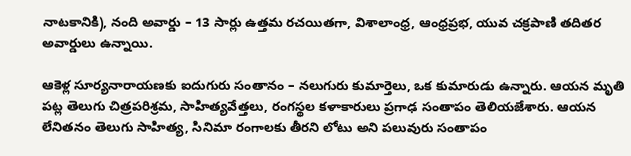నాటకానికి), నంది అవార్డు – 13 సార్లు ఉత్తమ రచయితగా, విశాలాంధ్ర, ఆంధ్రప్రభ, యువ చక్రపాణి తదితర అవార్డులు ఉన్నాయి.

ఆకెళ్ల సూర్యనారాయణకు ఐదుగురు సంతానం – నలుగురు కుమార్తెలు, ఒక కుమారుడు ఉన్నారు. ఆయన మృతి పట్ల తెలుగు చిత్రపరిశ్రమ, సాహిత్యవేత్తలు, రంగస్థల కళాకారులు ప్రగాఢ సంతాపం తెలియజేశారు. ఆయన లేనితనం తెలుగు సాహిత్య, సినిమా రంగాలకు తీరని లోటు అని పలువురు సంతాపం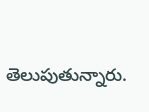తెలుపుతున్నారు.